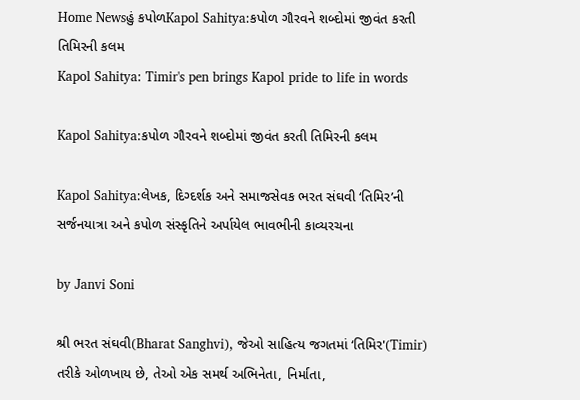Home Newsહું કપોળKapol Sahitya:કપોળ ગૌરવને શબ્દોમાં જીવંત કરતી તિમિરની કલમ
Kapol Sahitya: Timir's pen brings Kapol pride to life in words

Kapol Sahitya:કપોળ ગૌરવને શબ્દોમાં જીવંત કરતી તિમિરની કલમ

Kapol Sahitya:લેખક, દિગ્દર્શક અને સમાજસેવક ભરત સંઘવી ‘તિમિર’ની સર્જનયાત્રા અને કપોળ સંસ્કૃતિને અર્પાયેલ ભાવભીની કાવ્યરચના

by Janvi Soni

શ્રી ભરત સંઘવી(Bharat Sanghvi), જેઓ સાહિત્ય જગતમાં ‘તિમિર'(Timir) તરીકે ઓળખાય છે, તેઓ એક સમર્થ અભિનેતા, નિર્માતા,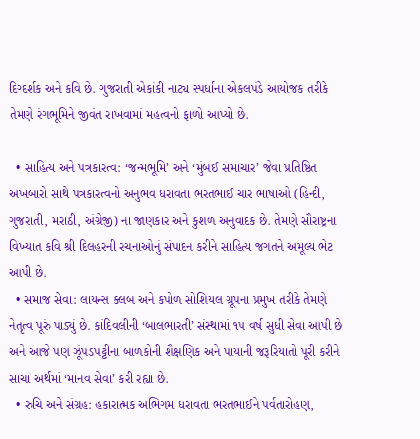દિગ્દર્શક અને કવિ છે. ગુજરાતી એકાંકી નાટ્ય સ્પર્ધાના એકલપંડે આયોજક તરીકે તેમણે રંગભૂમિને જીવંત રાખવામાં મહત્વનો ફાળો આપ્યો છે.

  • સાહિત્ય અને પત્રકારત્વ: ‘જન્મભૂમિ’ અને ‘મુંબઈ સમાચાર’ જેવા પ્રતિષ્ઠિત અખબારો સાથે પત્રકારત્વનો અનુભવ ધરાવતા ભરતભાઈ ચાર ભાષાઓ (હિન્દી, ગુજરાતી, મરાઠી, અંગ્રેજી) ના જાણકાર અને કુશળ અનુવાદક છે. તેમણે સૌરાષ્ટ્રના વિખ્યાત કવિ શ્રી દિલહરની રચનાઓનું સંપાદન કરીને સાહિત્ય જગતને અમૂલ્ય ભેટ આપી છે.
  • સમાજ સેવા: લાયન્સ ક્લબ અને કપોળ સોશિયલ ગ્રૂપના પ્રમુખ તરીકે તેમણે નેતૃત્વ પૂરું પાડ્યું છે. કાંદિવલીની ‘બાલભારતી’ સંસ્થામાં ૧૫ વર્ષ સુધી સેવા આપી છે અને આજે પણ ઝૂંપડપટ્ટીના બાળકોની શૈક્ષણિક અને પાયાની જરૂરિયાતો પૂરી કરીને સાચા અર્થમાં ‘માનવ સેવા’ કરી રહ્યા છે.
  • રુચિ અને સંગ્રહ: હકારાત્મક અભિગમ ધરાવતા ભરતભાઈને પર્વતારોહણ,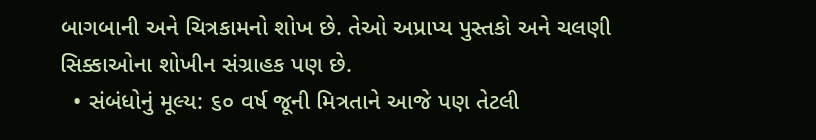બાગબાની અને ચિત્રકામનો શોખ છે. તેઓ અપ્રાપ્ય પુસ્તકો અને ચલણી સિક્કાઓના શોખીન સંગ્રાહક પણ છે.
  • સંબંધોનું મૂલ્ય: ૬૦ વર્ષ જૂની મિત્રતાને આજે પણ તેટલી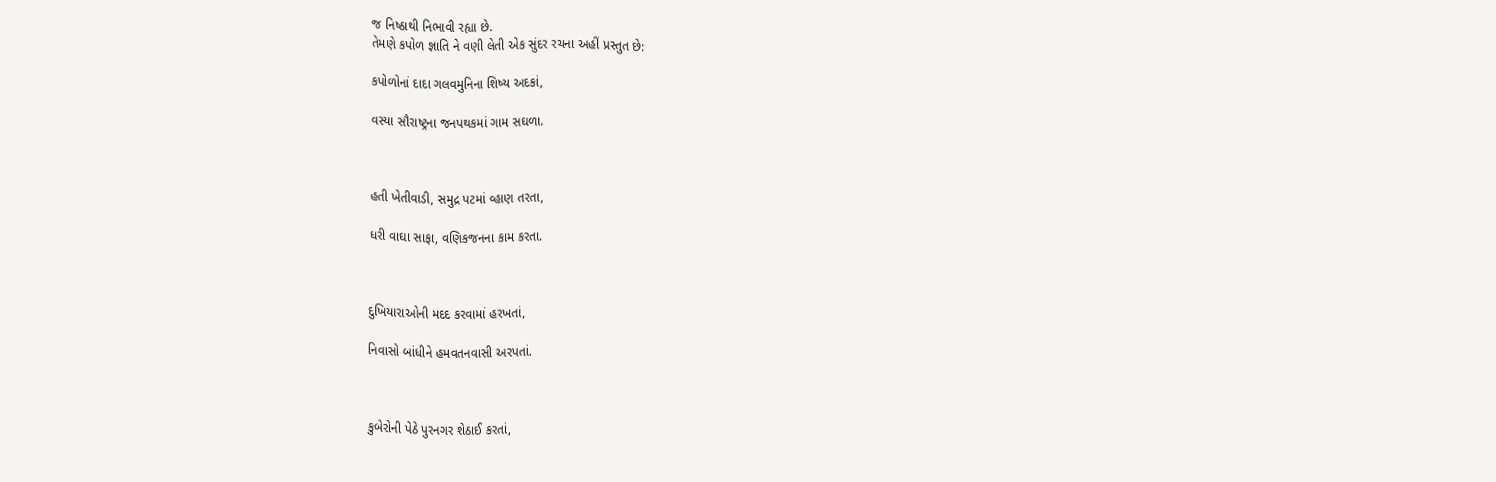જ નિષ્ઠાથી નિભાવી રહ્યા છે.
તેમણે કપોળ જ્ઞાતિ ને વણી લેતી એક સુંદર રચના અહીં પ્રસ્તુત છે:

કપોળોનાં દાદા ગલવમુનિના શિષ્ય અદકાં,

વસ્યા સૌરાષ્ટ્રના જનપથકમાં ગામ સઘળા.



હતી ખેતીવાડી, સમુદ્ર પટમાં વ્હાણ તરતા,

ધરી વાઘા સાફા, વણિકજનના કામ કરતા.



દુખિયારાઓની મદદ કરવામાં હરખતાં,

નિવાસો બાંધીને હમવતનવાસી અરપતાં.



કુબેરોની પેઠે પુરનગર શેઠાઈ કરતાં,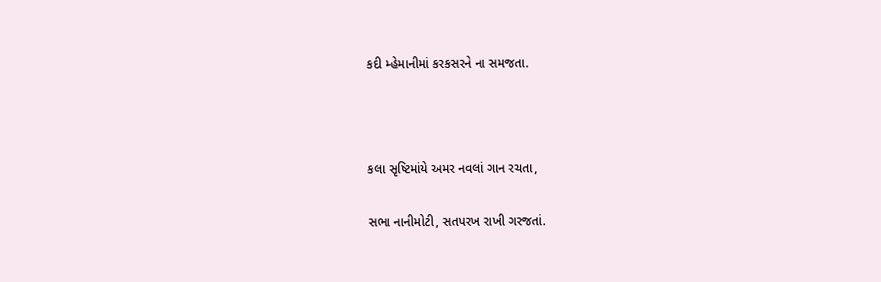કદી મ્હેમાનીમાં કરકસરને ના સમજતા.



કલા સૃષ્ટિમાંયે અમર નવલાં ગાન રચતા,

સભા નાનીમોટી, સતપરખ રાખી ગરજતાં.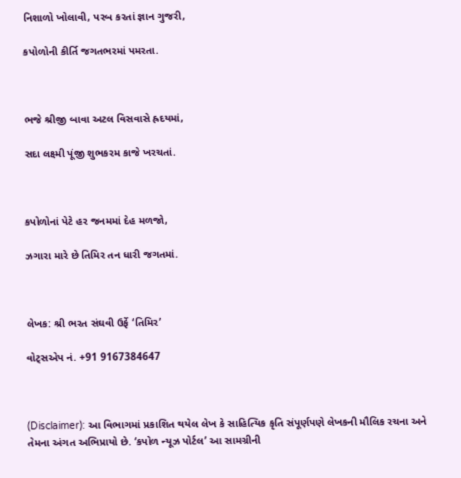નિશાળો ખોલાવી, પરબ કરતાં જ્ઞાન ગુજરી,

કપોળોની કીર્તિ જગતભરમાં પમરતા.



ભજે શ્રીજી બાવા અટલ વિસવાસે હ્રદયમાં,

સદા લક્ષ્મી પૂંજી શુભકરમ કાજે ખરચતાં.



કપોળોનાં પેટે હર જનમમાં દેહ મળજો,

ઝગારા મારે છે તિમિર તન ધારી જગતમાં.



લેખક: શ્રી ભરત સંઘવી ઉર્ફે ‘તિમિર’

વોટ્સએપ નં. +91 9167384647



(Disclaimer): આ વિભાગમાં પ્રકાશિત થયેલ લેખ કે સાહિત્યિક કૃતિ સંપૂર્ણપણે લેખકની મૌલિક રચના અને તેમના અંગત અભિપ્રાયો છે. ‘કપોળ ન્યૂઝ પોર્ટલ’ આ સામગ્રીની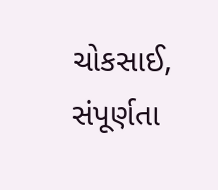ચોકસાઈ, સંપૂર્ણતા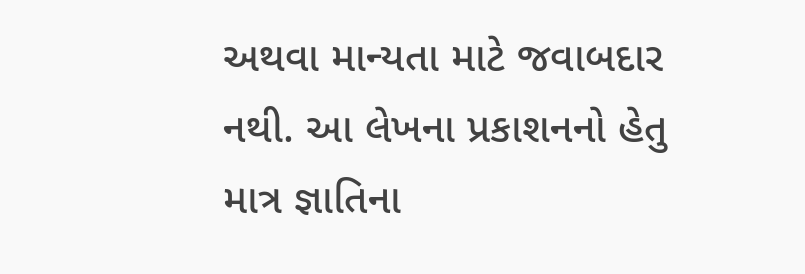અથવા માન્યતા માટે જવાબદાર નથી. આ લેખના પ્રકાશનનો હેતુ માત્ર જ્ઞાતિના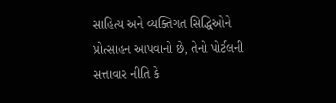સાહિત્ય અને વ્યક્તિગત સિદ્ધિઓને પ્રોત્સાહન આપવાનો છે, તેનો પોર્ટલની સત્તાવાર નીતિ કે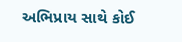અભિપ્રાય સાથે કોઈ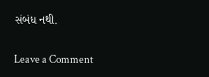સંબંધ નથી.

Leave a Comment